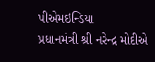પીએમઇન્ડિયા
પ્રધાનમંત્રી શ્રી નરેન્દ્ર મોદીએ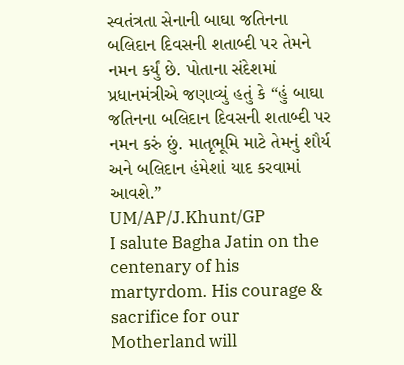સ્વતંત્રતા સેનાની બાઘા જતિનના બલિદાન દિવસની શતાબ્દી પર તેમને નમન કર્યું છે. પોતાના સંદેશમાં પ્રધાનમંત્રીએ જણાવ્યું હતું કે “હું બાઘા જતિનના બલિદાન દિવસની શતાબ્દી પર નમન કરું છું. માતૃભૂમિ માટે તેમનું શૌર્ય અને બલિદાન હંમેશાં યાદ કરવામાં આવશે.”
UM/AP/J.Khunt/GP
I salute Bagha Jatin on the centenary of his martyrdom. His courage & sacrifice for our Motherland will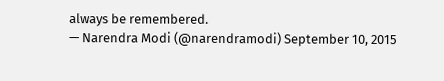always be remembered.
— Narendra Modi (@narendramodi) September 10, 2015